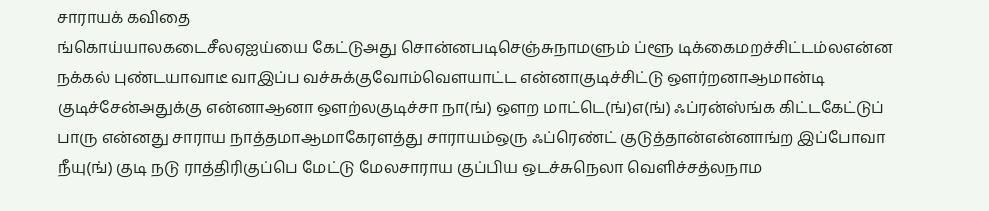சாராயக் கவிதை
ங்கொய்யாலகடைசீலஏஐய்யை கேட்டுஅது சொன்னபடிசெஞ்சுநாமளும் ப்ளூ டிக்கைமறச்சிட்டம்லஎன்ன நக்கல் புண்டயாவாடீ வாஇப்ப வச்சுக்குவோம்வெளயாட்ட என்னாகுடிச்சிட்டு ஒளர்றனாஆமான்டி குடிச்சேன்அதுக்கு என்னாஆனா ஒளற்லகுடிச்சா நா(ங்) ஒளற மாட்டெ(ங்)எ(ங்) ஃப்ரன்ஸ்ங்க கிட்டகேட்டுப் பாரு என்னது சாராய நாத்தமாஆமாகேரளத்து சாராயம்ஒரு ஃப்ரெண்ட் குடுத்தான்என்னாங்ற இப்போவா நீயு(ங்) குடி நடு ராத்திரிகுப்பெ மேட்டு மேலசாராய குப்பிய ஒடச்சுநெலா வெளிச்சத்லநாம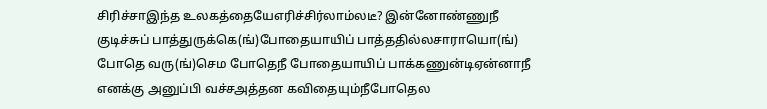சிரிச்சாஇந்த உலகத்தையேஎரிச்சிர்லாம்லடீ? இன்னோண்ணுநீ குடிச்சுப் பாத்துருக்கெ(ங்)போதையாயிப் பாத்ததில்லசாராயொ(ங்) போதெ வரு(ங்)செம போதெநீ போதையாயிப் பாக்கணுன்டிஏன்னாநீ எனக்கு அனுப்பி வச்சஅத்தன கவிதையும்நீபோதெல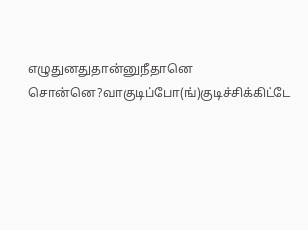எழுதுனதுதான்னுநீதானெ சொன்னெ?வாகுடிப்போ(ங்)குடிச்சிக்கிட்டே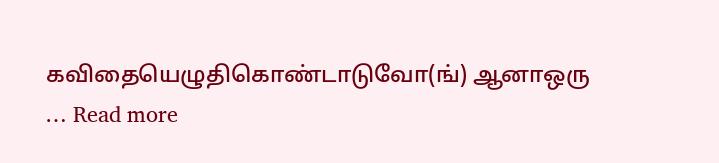கவிதையெழுதிகொண்டாடுவோ(ங்) ஆனாஒரு … Read more